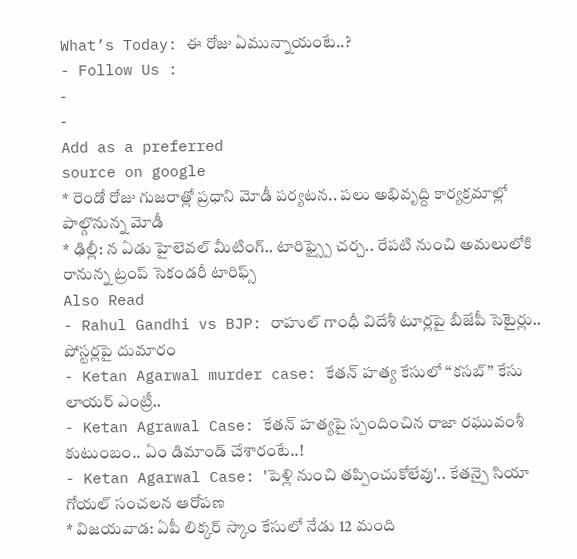What’s Today: ఈ రోజు ఏమున్నాయంటే..?
- Follow Us :
-
-
Add as a preferred
source on google
* రెండో రోజు గుజరాత్లో ప్రధాని మోడీ పర్యటన.. పలు అభివృద్ది కార్యక్రమాల్లో పాల్గొనున్న మోడీ
* ఢిల్లీ: న ఏడు హైలెవల్ మీటింగ్.. టారిఫ్స్పై చర్చ.. రేపటి నుంచి అమలులోకి రానున్న ట్రంప్ సెకండరీ టారిఫ్స్
Also Read
- Rahul Gandhi vs BJP: రాహుల్ గాంధీ విదేశీ టూర్లపై బీజేపీ సెటైర్లు.. పోస్టర్లపై దుమారం
- Ketan Agarwal murder case: కేతన్ హత్య కేసులో ‘‘కసబ్’’ కేసు లాయర్ ఎంట్రీ..
- Ketan Agrawal Case: కేతన్ హత్యపై స్పందించిన రాజా రఘువంశీ కుటుంబం.. ఏం డిమాండ్ చేశారంటే..!
- Ketan Agarwal Case: 'పెళ్లి నుంచి తప్పించుకోలేవు'.. కేతన్పై సియా గోయల్ సంచలన ఆరోపణ
* విజయవాడ: ఏపీ లిక్కర్ స్కాం కేసులో నేడు 12 మంది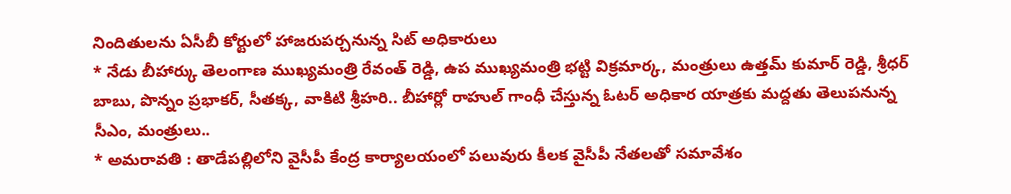నిందితులను ఏసీబీ కోర్టులో హాజరుపర్చనున్న సిట్ అధికారులు
* నేడు బీహార్కు తెలంగాణ ముఖ్యమంత్రి రేవంత్ రెడ్డి, ఉప ముఖ్యమంత్రి భట్టి విక్రమార్క, మంత్రులు ఉత్తమ్ కుమార్ రెడ్డి, శ్రీధర్ బాబు, పొన్నం ప్రభాకర్, సీతక్క, వాకిటి శ్రీహరి.. బీహార్లో రాహుల్ గాంధీ చేస్తున్న ఓటర్ అధికార యాత్రకు మద్దతు తెలుపనున్న సీఎం, మంత్రులు..
* అమరావతి : తాడేపల్లిలోని వైసీపీ కేంద్ర కార్యాలయంలో పలువురు కీలక వైసీపీ నేతలతో సమావేశం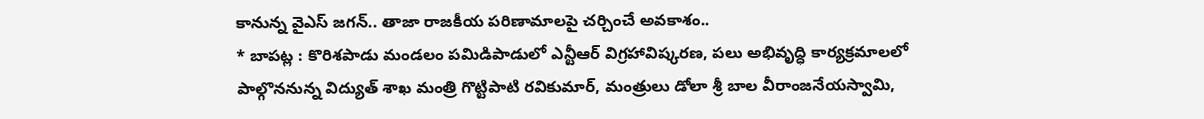కానున్న వైఎస్ జగన్.. తాజా రాజకీయ పరిణామాలపై చర్చించే అవకాశం..
* బాపట్ల : కొరిశపాడు మండలం పమిడిపాడులో ఎన్టీఆర్ విగ్రహావిష్కరణ, పలు అభివృద్ధి కార్యక్రమాలలో పాల్గొననున్న విద్యుత్ శాఖ మంత్రి గొట్టిపాటి రవికుమార్, మంత్రులు డోలా శ్రీ బాల వీరాంజనేయస్వామి,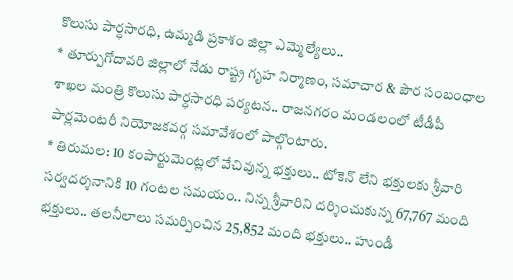కొలుసు పార్ధసారధి, ఉమ్మడి ప్రకాశం జిల్లా ఎమ్మెల్యేలు..
* తూర్పుగోదావరి జిల్లాలో నేడు రాష్ట్ర గృహ నిర్మాణం, సమాచార & పౌర సంబంధాల శాఖల మంత్రి కొలుసు పార్ధసారధి పర్యటన.. రాజనగరం మండలంలో టీడీపీ పార్లమెంటరీ నియోజకవర్గ సమావేశంలో పాల్గొంటారు.
* తిరుమల: 10 కంపార్టుమెంట్లలో వేచివున్న భక్తులు.. టోకెన్ లేని భక్తులకు శ్రీవారి సర్వదర్శనానికి 10 గంటల సమయం.. నిన్న శ్రీవారిని దర్శించుకున్న 67,767 మంది భక్తులు.. తలనీలాలు సమర్పించిన 25,852 మంది భక్తులు.. హుండీ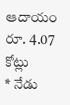ఆదాయం రూ. 4.07 కోట్లు
* నేడు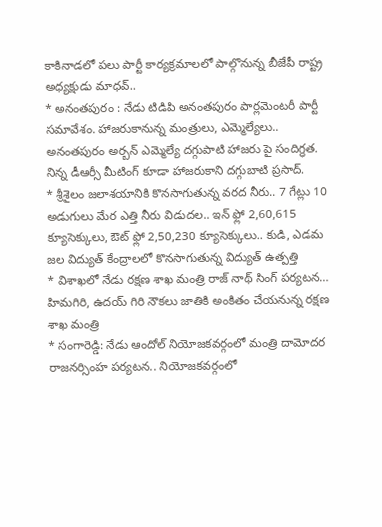కాకినాడలో పలు పార్టీ కార్యక్రమాలలో పాల్గొనున్న బీజేపీ రాష్ట్ర అధ్యక్షుడు మాధవ్..
* అనంతపురం : నేడు టిడిపి అనంతపురం పార్లమెంటరీ పార్టీ సమావేశం. హాజరుకానున్న మంత్రులు, ఎమ్మెల్యేలు.. అనంతపురం అర్బన్ ఎమ్మెల్యే దగ్గుపాటి హాజరు పై సందిగ్ధత. నిన్న డీఆర్సీ మీటింగ్ కూడా హాజరుకాని దగ్గుబాటి ప్రసాద్.
* శ్రీశైలం జలాశయానికి కొనసాగుతున్న వరద నీరు.. 7 గేట్లు 10 అడుగులు మేర ఎత్తి నీరు విడుదల.. ఇన్ ఫ్లో 2,60,615 క్యూసెక్కులు, ఔట్ ఫ్లో 2,50,230 క్యూసెక్కులు.. కుడి, ఎడమ జల విద్యుత్ కేంద్రాలలో కొనసాగుతున్న విద్యుత్ ఉత్పత్తి
* విశాఖలో నేడు రక్షణ శాఖ మంత్రి రాజ్ నాథ్ సింగ్ పర్యటన… హిమగిరి, ఉదయ్ గిరి నౌకలు జాతికి అంకితం చేయనున్న రక్షణ శాఖ మంత్రి
* సంగారెడ్డి: నేడు ఆందోల్ నియోజకవర్గంలో మంత్రి దామోదర రాజనర్సింహ పర్యటన.. నియోజకవర్గంలో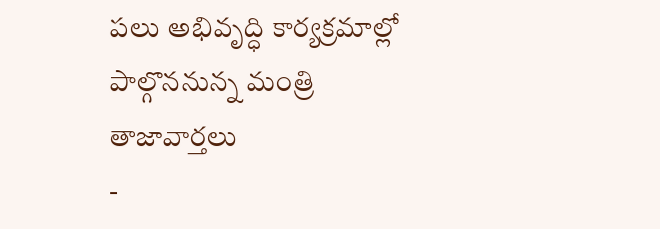పలు అభివృద్ధి కార్యక్రమాల్లో పాల్గొననున్న మంత్రి
తాజావార్తలు
-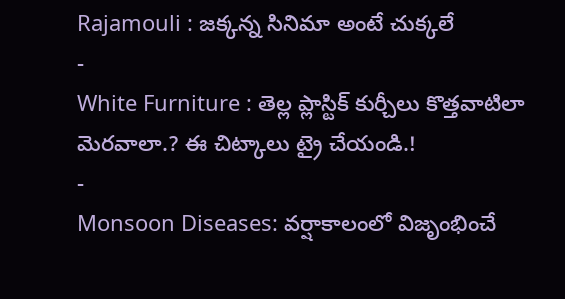Rajamouli : జక్కన్న సినిమా అంటే చుక్కలే
-
White Furniture : తెల్ల ప్లాస్టిక్ కుర్చీలు కొత్తవాటిలా మెరవాలా.? ఈ చిట్కాలు ట్రై చేయండి.!
-
Monsoon Diseases: వర్షాకాలంలో విజృంభించే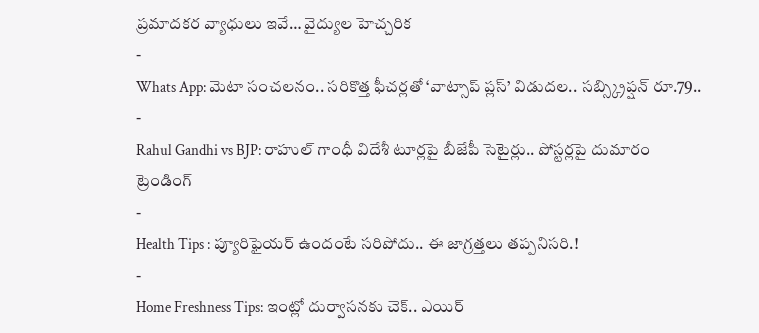ప్రమాదకర వ్యాధులు ఇవే… వైద్యుల హెచ్చరిక
-
Whats App: మెటా సంచలనం.. సరికొత్త ఫీచర్లతో ‘వాట్సాప్ ప్లస్’ విడుదల.. సబ్స్క్రిప్షన్ రూ.79..
-
Rahul Gandhi vs BJP: రాహుల్ గాంధీ విదేశీ టూర్లపై బీజేపీ సెటైర్లు.. పోస్టర్లపై దుమారం
ట్రెండింగ్
-
Health Tips : ప్యూరిఫైయర్ ఉందంటే సరిపోదు.. ఈ జాగ్రత్తలు తప్పనిసరి.!
-
Home Freshness Tips: ఇంట్లో దుర్వాసనకు చెక్.. ఎయిర్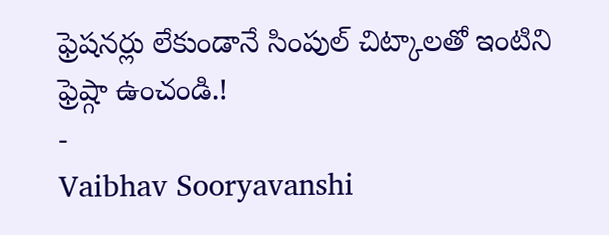ఫ్రెషనర్లు లేకుండానే సింపుల్ చిట్కాలతో ఇంటిని ఫ్రెష్గా ఉంచండి.!
-
Vaibhav Sooryavanshi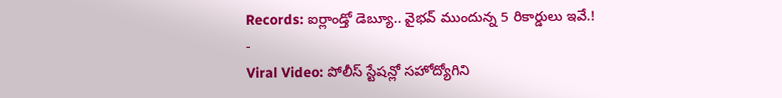Records: ఐర్లాండ్తో డెబ్యూ.. వైభవ్ ముందున్న 5 రికార్డులు ఇవే.!
-
Viral Video: పోలీస్ స్టేషన్లో సహోద్యోగిని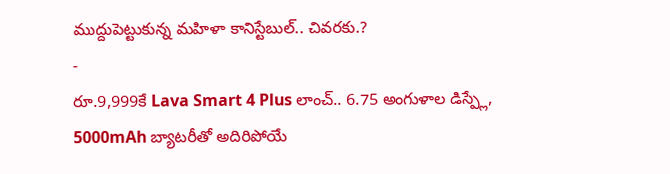ముద్దుపెట్టుకున్న మహిళా కానిస్టేబుల్.. చివరకు.?
-
రూ.9,999కే Lava Smart 4 Plus లాంచ్.. 6.75 అంగుళాల డిస్ప్లే, 5000mAh బ్యాటరీతో అదిరిపోయే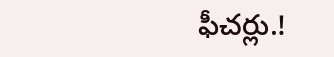ఫీచర్లు.!